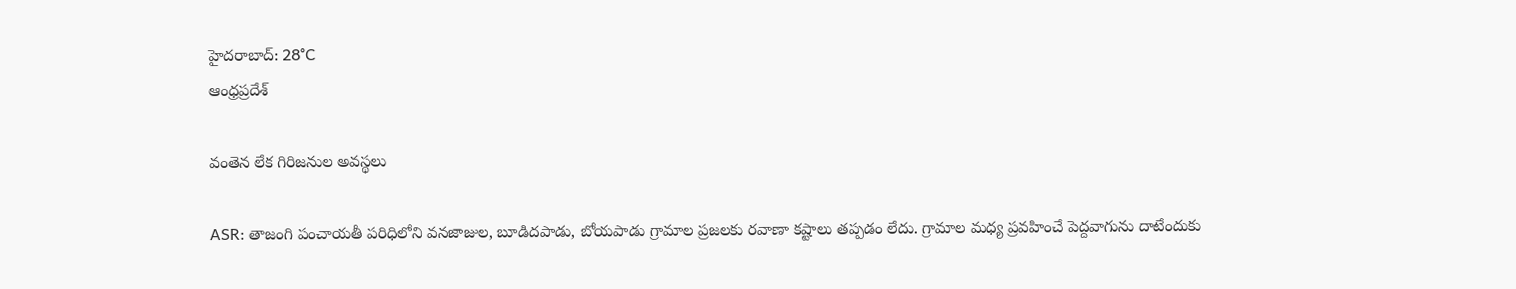హైదరాబాద్: 28°C
ఆంధ్రప్రదేశ్

వంతెన లేక గిరిజనుల అవస్థలు

ASR: తాజంగి పంచాయతీ పరిధిలోని వనజాజుల, బూడిదపాడు, బోయపాడు గ్రామాల ప్రజలకు రవాణా కష్టాలు తప్పడం లేదు. గ్రామాల మధ్య ప్రవహించే పెద్దవాగును దాటేందుకు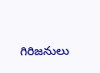గిరిజనులు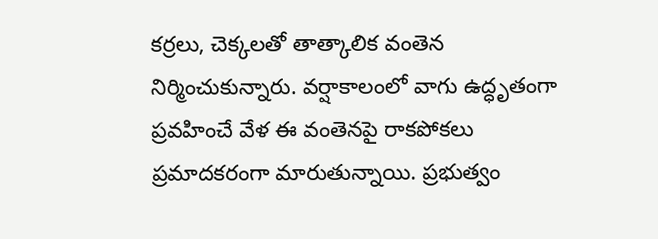కర్రలు, చెక్కలతో తాత్కాలిక వంతెన నిర్మించుకున్నారు. వర్షాకాలంలో వాగు ఉద్ధృతంగా ప్రవహించే వేళ ఈ వంతెనపై రాకపోకలు ప్రమాదకరంగా మారుతున్నాయి. ప్రభుత్వం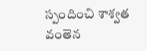స్పందించి శాశ్వత వంతెన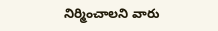నిర్మించాలని వారు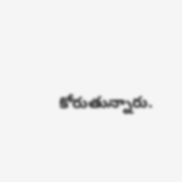కోరుతున్నారు.